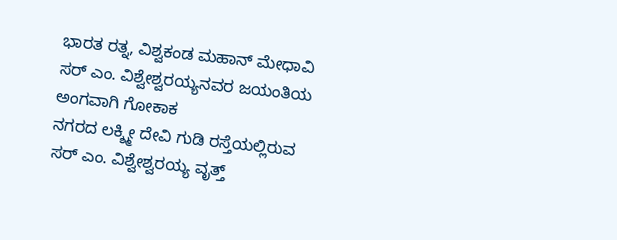ಭಾರತ ರತ್ನ, ವಿಶ್ವಕಂಡ ಮಹಾನ್ ಮೇಧಾವಿ ಸರ್ ಎಂ. ವಿಶ್ವೇಶ್ವರಯ್ಯನವರ ಜಯಂತಿಯ ಅಂಗವಾಗಿ ಗೋಕಾಕ
ನಗರದ ಲಕ್ಶ್ಮೀ ದೇವಿ ಗುಡಿ ರಸ್ತೆಯಲ್ಲಿರುವ ಸರ್ ಎಂ. ವಿಶ್ವೇಶ್ವರಯ್ಯ ವೃತ್ತ್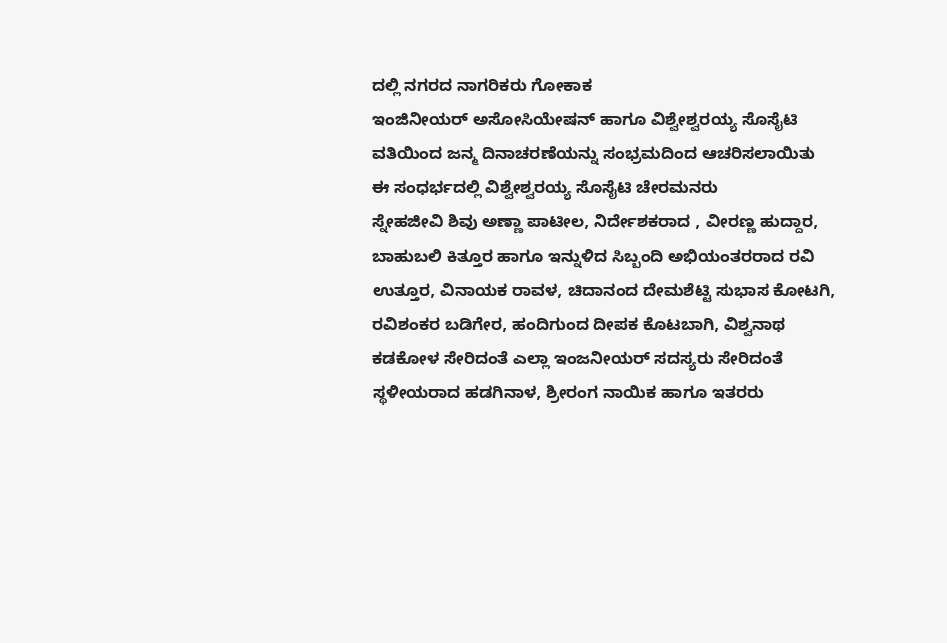ದಲ್ಲಿ ನಗರದ ನಾಗರಿಕರು ಗೋಕಾಕ
ಇಂಜಿನೀಯರ್ ಅಸೋಸಿಯೇಷನ್ ಹಾಗೂ ವಿಶ್ವೇಶ್ವರಯ್ಯ ಸೊಸೈಟಿ ವತಿಯಿಂದ ಜನ್ಮ ದಿನಾಚರಣೆಯನ್ನು ಸಂಭ್ರಮದಿಂದ ಆಚರಿಸಲಾಯಿತು
ಈ ಸಂಧರ್ಭದಲ್ಲಿ ವಿಶ್ವೇಶ್ವರಯ್ಯ ಸೊಸೈಟಿ ಚೇರಮನರು
ಸ್ನೇಹಜೀವಿ ಶಿವು ಅಣ್ಣಾ ಪಾಟೀಲ, ನಿರ್ದೇಶಕರಾದ , ವೀರಣ್ಣ ಹುದ್ದಾರ, ಬಾಹುಬಲಿ ಕಿತ್ತೂರ ಹಾಗೂ ಇನ್ನುಳಿದ ಸಿಬ್ಬಂದಿ ಅಭಿಯಂತರರಾದ ರವಿ ಉತ್ತೂರ, ವಿನಾಯಕ ರಾವಳ, ಚಿದಾನಂದ ದೇಮಶೆಟ್ಟಿ ಸುಭಾಸ ಕೋಟಗಿ,
ರವಿಶಂಕರ ಬಡಿಗೇರ, ಹಂದಿಗುಂದ ದೀಪಕ ಕೊಟಬಾಗಿ, ವಿಶ್ವನಾಥ ಕಡಕೋಳ ಸೇರಿದಂತೆ ಎಲ್ಲಾ ಇಂಜನೀಯರ್ ಸದಸ್ಯರು ಸೇರಿದಂತೆ ಸ್ಥಳೀಯರಾದ ಹಡಗಿನಾಳ, ಶ್ರೀರಂಗ ನಾಯಿಕ ಹಾಗೂ ಇತರರು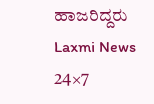ಹಾಜರಿದ್ದರು
Laxmi News 24×7